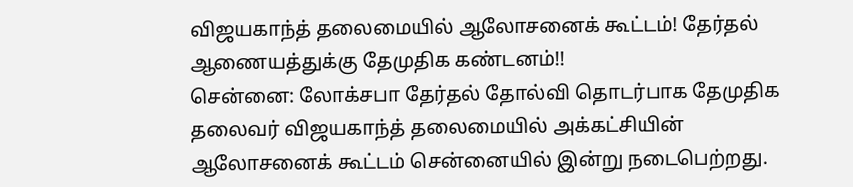விஜயகாந்த் தலைமையில் ஆலோசனைக் கூட்டம்! தேர்தல் ஆணையத்துக்கு தேமுதிக கண்டனம்!!
சென்னை: லோக்சபா தேர்தல் தோல்வி தொடர்பாக தேமுதிக தலைவர் விஜயகாந்த் தலைமையில் அக்கட்சியின் ஆலோசனைக் கூட்டம் சென்னையில் இன்று நடைபெற்றது.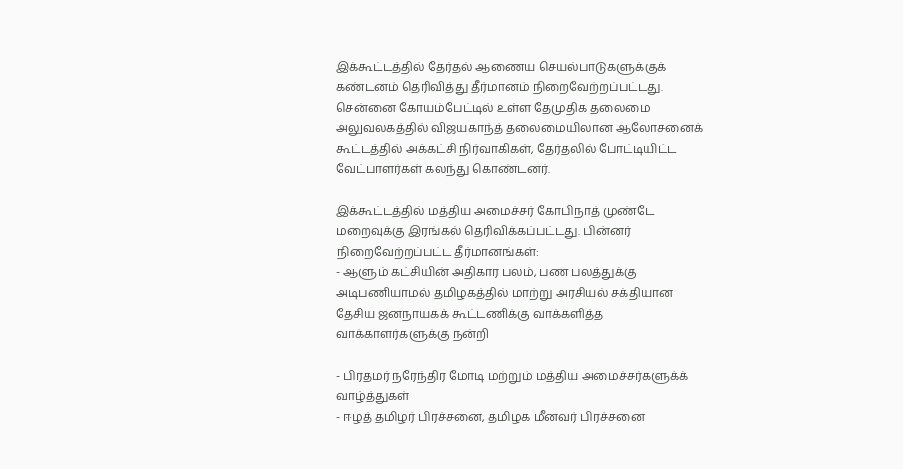இக்கூட்டத்தில் தேர்தல் ஆணைய செயல்பாடுகளுக்குக் கண்டனம் தெரிவித்து தீர்மானம் நிறைவேற்றப்பட்டது.
சென்னை கோயம்பேட்டில் உள்ள தேமுதிக தலைமை அலுவலகத்தில் விஜயகாந்த் தலைமையிலான ஆலோசனைக் கூட்டத்தில் அக்கட்சி நிர்வாகிகள், தேர்தலில் போட்டியிட்ட வேட்பாளர்கள் கலந்து கொண்டனர்.

இக்கூட்டத்தில் மத்திய அமைச்சர் கோபிநாத் முண்டே மறைவுக்கு இரங்கல் தெரிவிக்கப்பட்டது. பின்னர் நிறைவேற்றப்பட்ட தீர்மானங்கள்:
- ஆளும் கட்சியின் அதிகார பலம், பண பலத்துக்கு அடிபணியாமல் தமிழகத்தில் மாற்று அரசியல் சக்தியான தேசிய ஜனநாயகக் கூட்டணிக்கு வாக்களித்த வாக்காளர்களுக்கு நன்றி

- பிரதமர் நரேந்திர மோடி மற்றும் மத்திய அமைச்சர்களுக்க் வாழ்த்துகள்
- ஈழத் தமிழர் பிரச்சனை, தமிழக மீனவர் பிரச்சனை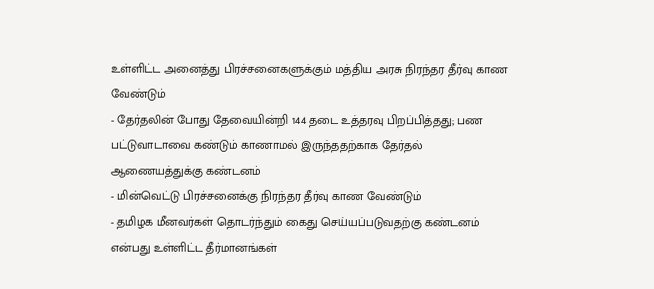உள்ளிட்ட அனைத்து பிரச்சனைகளுக்கும் மத்திய அரசு நிரந்தர தீர்வு காண வேண்டும்
- தேர்தலின் போது தேவையின்றி 144 தடை உத்தரவு பிறப்பித்தது; பண பட்டுவாடாவை கண்டும் காணாமல் இருந்ததற்காக தேர்தல் ஆணையத்துக்கு கண்டனம்
- மின்வெட்டு பிரச்சனைக்கு நிரந்தர தீர்வு காண வேண்டும்
- தமிழக மீனவர்கள் தொடர்ந்தும் கைது செய்யப்படுவதற்கு கண்டனம்
என்பது உள்ளிட்ட தீர்மானங்கள்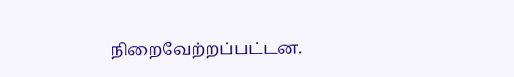நிறைவேற்றப்பட்டன.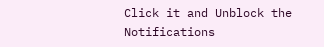Click it and Unblock the Notifications